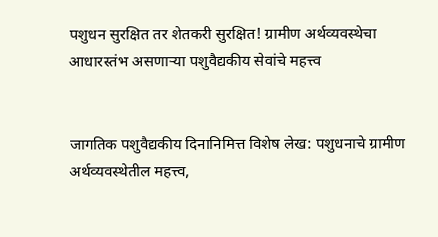पशुधन सुरक्षित तर शेतकरी सुरक्षित! ग्रामीण अर्थव्यवस्थेचा आधारस्तंभ असणाऱ्या पशुवैद्यकीय सेवांचे महत्त्व


जागतिक पशुवैद्यकीय दिनानिमित्त विशेष लेख: पशुधनाचे ग्रामीण अर्थव्यवस्थेतील महत्त्व,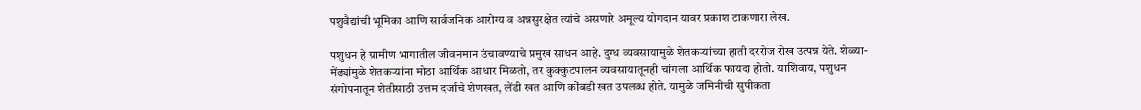पशुवैद्यांची भूमिका आणि सार्वजनिक आरोग्य व अन्नसुरक्षेत त्यांचे असणारे अमूल्य योगदान यावर प्रकाश टाकणारा लेख.

पशुधन हे ग्रामीण भागातील जीवनमान उंचावण्याचे प्रमुख साधन आहे. दुग्ध व्यवसायामुळे शेतकऱ्यांच्या हाती दररोज रोख उत्पन्न येते. शेळ्या-मेंढ्यांमुळे शेतकऱ्यांना मोठा आर्थिक आधार मिळतो, तर कुक्कुटपालन व्यवसायातूनही चांगला आर्थिक फायदा होतो. याशिवाय, पशुधन संगोपनातून शेतीसाठी उत्तम दर्जाचे शेणखत, लेंडी खत आणि कोंबडी खत उपलब्ध होते. यामुळे जमिनीची सुपीकता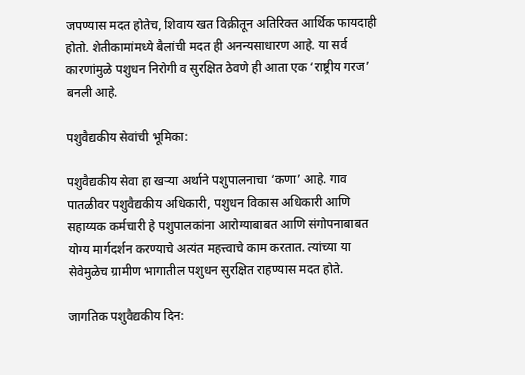जपण्यास मदत होतेच, शिवाय खत विक्रीतून अतिरिक्त आर्थिक फायदाही होतो. शेतीकामांमध्ये बैलांची मदत ही अनन्यसाधारण आहे. या सर्व कारणांमुळे पशुधन निरोगी व सुरक्षित ठेवणे ही आता एक ‘राष्ट्रीय गरज’ बनली आहे.

पशुवैद्यकीय सेवांची भूमिका:

पशुवैद्यकीय सेवा हा खऱ्या अर्थाने पशुपालनाचा ‘कणा’ आहे. गाव पातळीवर पशुवैद्यकीय अधिकारी, पशुधन विकास अधिकारी आणि सहाय्यक कर्मचारी हे पशुपालकांना आरोग्याबाबत आणि संगोपनाबाबत योग्य मार्गदर्शन करण्याचे अत्यंत महत्त्वाचे काम करतात. त्यांच्या या सेवेमुळेच ग्रामीण भागातील पशुधन सुरक्षित राहण्यास मदत होते.

जागतिक पशुवैद्यकीय दिन: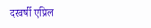दरवर्षी एप्रिल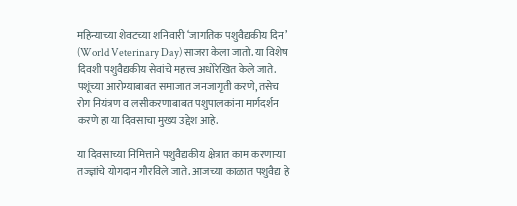महिन्याच्या शेवटच्या शनिवारी ‘जागतिक पशुवैद्यकीय दिन’ (World Veterinary Day) साजरा केला जातो. या विशेष दिवशी पशुवैद्यकीय सेवांचे महत्त्व अधोरेखित केले जाते. पशूंच्या आरोग्याबाबत समाजात जनजागृती करणे, तसेच रोग नियंत्रण व लसीकरणाबाबत पशुपालकांना मार्गदर्शन करणे हा या दिवसाचा मुख्य उद्देश आहे.

या दिवसाच्या निमित्ताने पशुवैद्यकीय क्षेत्रात काम करणाऱ्या तज्ज्ञांचे योगदान गौरविले जाते. आजच्या काळात पशुवैद्य हे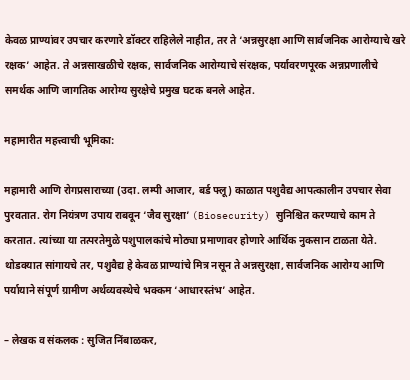केवळ प्राण्यांवर उपचार करणारे डॉक्टर राहिलेले नाहीत, तर ते ‘अन्नसुरक्षा आणि सार्वजनिक आरोग्याचे खरे रक्षक’ आहेत. ते अन्नसाखळीचे रक्षक, सार्वजनिक आरोग्याचे संरक्षक, पर्यावरणपूरक अन्नप्रणालीचे समर्थक आणि जागतिक आरोग्य सुरक्षेचे प्रमुख घटक बनले आहेत.

महामारीत महत्त्वाची भूमिका:

महामारी आणि रोगप्रसाराच्या (उदा. लम्पी आजार, बर्ड फ्लू) काळात पशुवैद्य आपत्कालीन उपचार सेवा पुरवतात. रोग नियंत्रण उपाय राबवून ‘जैव सुरक्षा’ (Biosecurity) सुनिश्चित करण्याचे काम ते करतात. त्यांच्या या तत्परतेमुळे पशुपालकांचे मोठ्या प्रमाणावर होणारे आर्थिक नुकसान टाळता येते. थोडक्यात सांगायचे तर, पशुवैद्य हे केवळ प्राण्यांचे मित्र नसून ते अन्नसुरक्षा, सार्वजनिक आरोग्य आणि पर्यायाने संपूर्ण ग्रामीण अर्थव्यवस्थेचे भक्कम ‘आधारस्तंभ’ आहेत.

– लेखक व संकलक : सुजित निंबाळकर,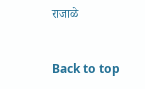राजाळे


Back to top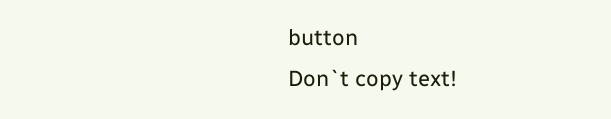button
Don`t copy text!